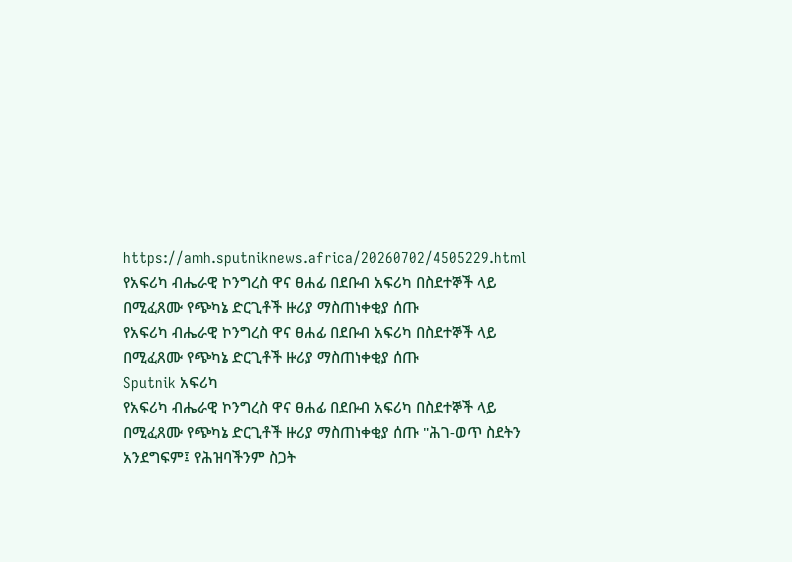https://amh.sputniknews.africa/20260702/4505229.html
የአፍሪካ ብሔራዊ ኮንግረስ ዋና ፀሐፊ በደቡብ አፍሪካ በስደተኞች ላይ በሚፈጸሙ የጭካኔ ድርጊቶች ዙሪያ ማስጠነቀቂያ ሰጡ
የአፍሪካ ብሔራዊ ኮንግረስ ዋና ፀሐፊ በደቡብ አፍሪካ በስደተኞች ላይ በሚፈጸሙ የጭካኔ ድርጊቶች ዙሪያ ማስጠነቀቂያ ሰጡ
Sputnik አፍሪካ
የአፍሪካ ብሔራዊ ኮንግረስ ዋና ፀሐፊ በደቡብ አፍሪካ በስደተኞች ላይ በሚፈጸሙ የጭካኔ ድርጊቶች ዙሪያ ማስጠነቀቂያ ሰጡ "ሕገ-ወጥ ስደትን አንደግፍም፤ የሕዝባችንም ስጋት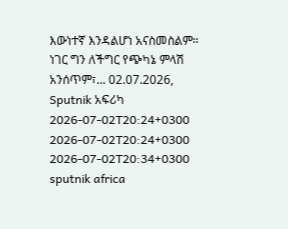እውነተኛ እንዳልሆነ አናስመስልም። ነገር ግን ለችግር የጭካኔ ምላሽ አንሰጥም፣... 02.07.2026, Sputnik አፍሪካ
2026-07-02T20:24+0300
2026-07-02T20:24+0300
2026-07-02T20:34+0300
sputnik africa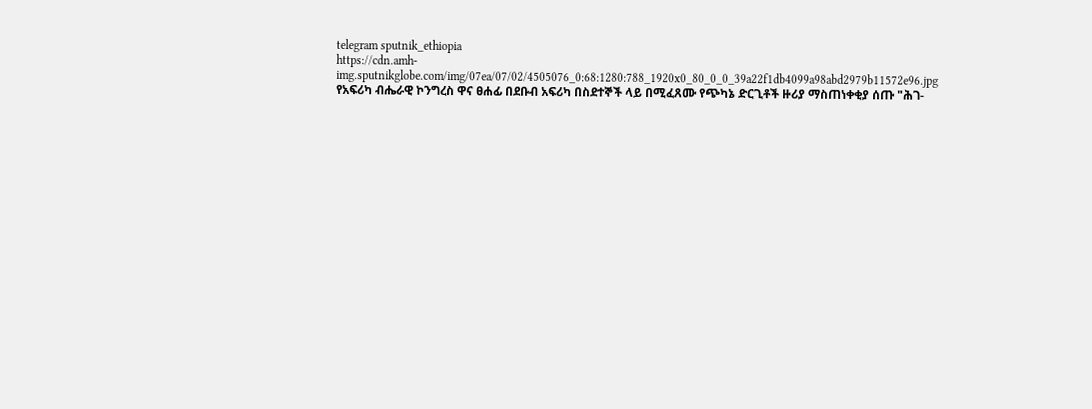telegram sputnik_ethiopia
https://cdn.amh-img.sputnikglobe.com/img/07ea/07/02/4505076_0:68:1280:788_1920x0_80_0_0_39a22f1db4099a98abd2979b11572e96.jpg
የአፍሪካ ብሔራዊ ኮንግረስ ዋና ፀሐፊ በደቡብ አፍሪካ በስደተኞች ላይ በሚፈጸሙ የጭካኔ ድርጊቶች ዙሪያ ማስጠነቀቂያ ሰጡ "ሕገ-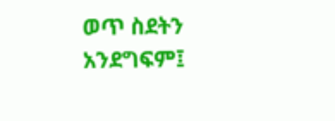ወጥ ስደትን አንደግፍም፤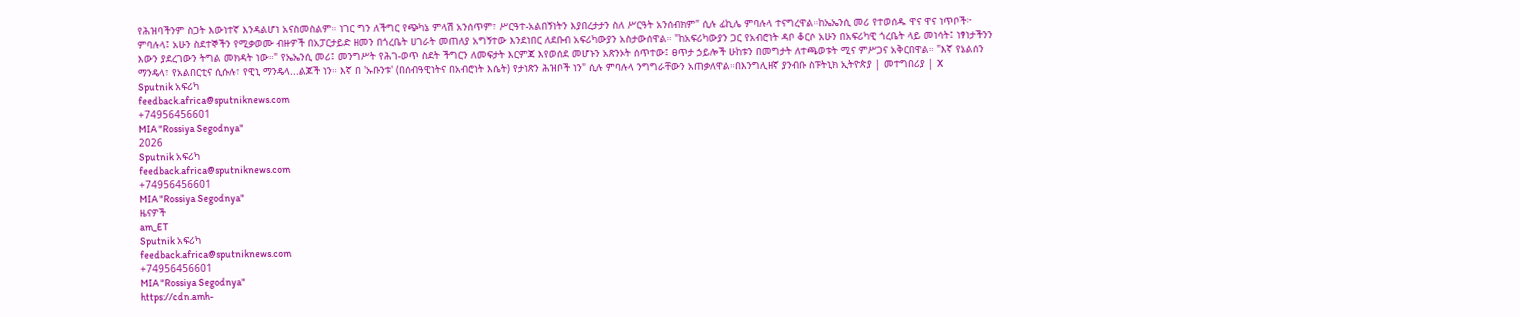የሕዝባችንም ስጋት እውነተኛ እንዳልሆነ አናስመስልም። ነገር ግን ለችግር የጭካኔ ምላሽ አንሰጥም፣ ሥርዓተ-አልበኝነትን እያበረታታን ስለ ሥርዓት አንሰብክም" ሲሉ ፊኪሌ ምባሉላ ተናግረዋል።ከኤኤንሲ መሪ የተወሰዱ ዋና ዋና ነጥቦች፦ ምባሉላ፤ አሁን ስደተኞችን የሚቃወሙ ብዙዎች በአፓርታይድ ዘመን በጎረቤት ሀገራት መጠለያ አግኝተው እንደነበር ለደቡብ አፍሪካውያን አስታውሰዋል። "ከአፍሪካውያን ጋር የአብሮነት ዳቦ ቆርሶ አሁን በአፍሪካዊ ጎረቤት ላይ መነሳት፤ ነፃነታችንን እውን ያደረገውን ትግል መክዳት ነው።" የኤኤንሲ መሪ፤ መንግሥት የሕገ-ወጥ ስደት ችግርን ለመፍታት እርምጃ እየወሰደ መሆኑን አጽንኦት ሰጥተው፤ ፀጥታ ኃይሎች ሁከቱን በመግታት ለተጫወቱት ሚና ምሥጋና አቅርበዋል። "እኛ የኔልሰን ማንዴላ፣ የአልበርቲና ሲሱሉ፣ የዊኒ ማንዴላ...ልጆች ነን። እኛ በ 'ኡቡንቱ' (በሰብዓዊነትና በአብሮነት እሴት) የታነጽን ሕዝቦች ነን" ሲሉ ምባሉላ ንግግራቸውን አጠቃለዋል።በእንግሊዘኛ ያንብቡ ስፑትኒክ ኢትዮጵያ | መተግበሪያ | X
Sputnik አፍሪካ
feedback.africa@sputniknews.com
+74956456601
MIA "Rossiya Segodnya"
2026
Sputnik አፍሪካ
feedback.africa@sputniknews.com
+74956456601
MIA "Rossiya Segodnya"
ዜናዎች
am_ET
Sputnik አፍሪካ
feedback.africa@sputniknews.com
+74956456601
MIA "Rossiya Segodnya"
https://cdn.amh-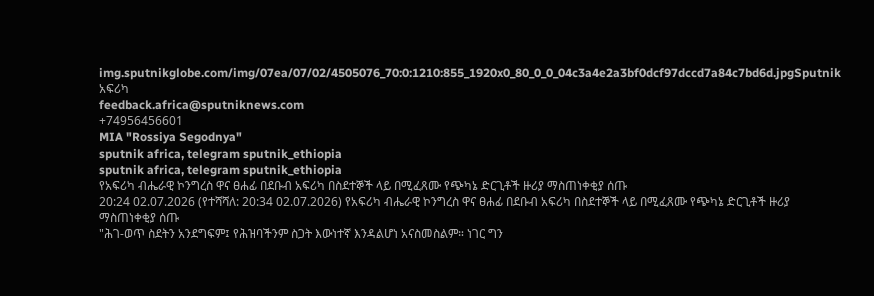img.sputnikglobe.com/img/07ea/07/02/4505076_70:0:1210:855_1920x0_80_0_0_04c3a4e2a3bf0dcf97dccd7a84c7bd6d.jpgSputnik አፍሪካ
feedback.africa@sputniknews.com
+74956456601
MIA "Rossiya Segodnya"
sputnik africa, telegram sputnik_ethiopia
sputnik africa, telegram sputnik_ethiopia
የአፍሪካ ብሔራዊ ኮንግረስ ዋና ፀሐፊ በደቡብ አፍሪካ በስደተኞች ላይ በሚፈጸሙ የጭካኔ ድርጊቶች ዙሪያ ማስጠነቀቂያ ሰጡ
20:24 02.07.2026 (የተሻሻለ: 20:34 02.07.2026) የአፍሪካ ብሔራዊ ኮንግረስ ዋና ፀሐፊ በደቡብ አፍሪካ በስደተኞች ላይ በሚፈጸሙ የጭካኔ ድርጊቶች ዙሪያ ማስጠነቀቂያ ሰጡ
"ሕገ-ወጥ ስደትን አንደግፍም፤ የሕዝባችንም ስጋት እውነተኛ እንዳልሆነ አናስመስልም። ነገር ግን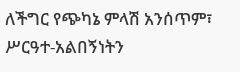ለችግር የጭካኔ ምላሽ አንሰጥም፣ ሥርዓተ-አልበኝነትን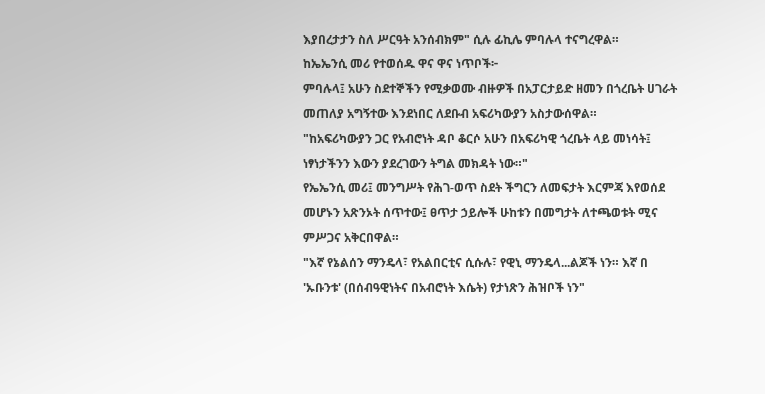እያበረታታን ስለ ሥርዓት አንሰብክም" ሲሉ ፊኪሌ ምባሉላ ተናግረዋል።
ከኤኤንሲ መሪ የተወሰዱ ዋና ዋና ነጥቦች፦
ምባሉላ፤ አሁን ስደተኞችን የሚቃወሙ ብዙዎች በአፓርታይድ ዘመን በጎረቤት ሀገራት መጠለያ አግኝተው እንደነበር ለደቡብ አፍሪካውያን አስታውሰዋል።
"ከአፍሪካውያን ጋር የአብሮነት ዳቦ ቆርሶ አሁን በአፍሪካዊ ጎረቤት ላይ መነሳት፤ ነፃነታችንን እውን ያደረገውን ትግል መክዳት ነው።"
የኤኤንሲ መሪ፤ መንግሥት የሕገ-ወጥ ስደት ችግርን ለመፍታት እርምጃ እየወሰደ መሆኑን አጽንኦት ሰጥተው፤ ፀጥታ ኃይሎች ሁከቱን በመግታት ለተጫወቱት ሚና ምሥጋና አቅርበዋል።
"እኛ የኔልሰን ማንዴላ፣ የአልበርቲና ሲሱሉ፣ የዊኒ ማንዴላ...ልጆች ነን። እኛ በ 'ኡቡንቱ' (በሰብዓዊነትና በአብሮነት እሴት) የታነጽን ሕዝቦች ነን"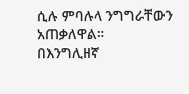ሲሉ ምባሉላ ንግግራቸውን አጠቃለዋል።
በእንግሊዘኛ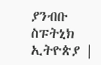ያንብቡ
ስፑትኒክ ኢትዮጵያ |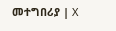መተግበሪያ | X